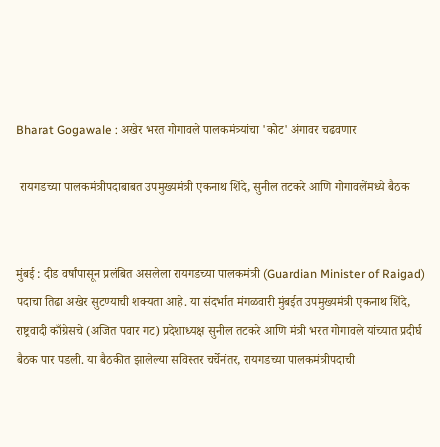Bharat Gogawale : अखेर भरत गोगावले पालकमंत्र्यांचा 'कोट' अंगावर चढवणार

 रायगडच्या पालकमंत्रीपदाबाबत उपमुख्यमंत्री एकनाथ शिंदे, सुनील तटकरे आणि गोगावलेंमध्ये बैठक


मुंबई : दीड वर्षांपासून प्रलंबित असलेला रायगडच्या पालकमंत्री (Guardian Minister of Raigad) पदाचा तिढा अखेर सुटण्याची शक्यता आहे. या संदर्भात मंगळवारी मुंबईत उपमुख्यमंत्री एकनाथ शिंदे, राष्ट्रवादी काँग्रेसचे (अजित पवार गट) प्रदेशाध्यक्ष सुनील तटकरे आणि मंत्री भरत गोगावले यांच्यात प्रदीर्घ बैठक पार पडली. या बैठकीत झालेल्या सविस्तर चर्चेनंतर, रायगडच्या पालकमंत्रीपदाची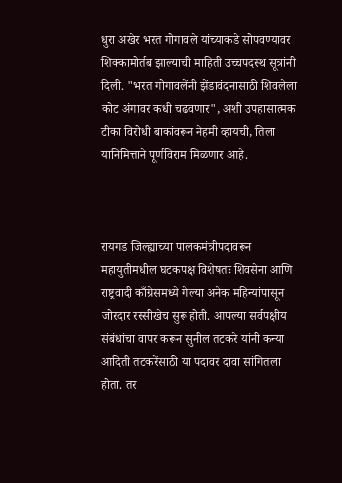धुरा अखेर भरत गोगावले यांच्याकडे सोपवण्यावर शिक्कामोर्तब झाल्याची माहिती उच्चपदस्थ सूत्रांनी दिली. "भरत गोगावलेंनी झेंडावंदनासाठी शिवलेला कोट अंगावर कधी चढवणार", अशी उपहासात्मक टीका विरोधी बाकांवरून नेहमी व्हायची, तिला यानिमित्ताने पूर्णविराम मिळणार आहे.



रायगड जिल्ह्याच्या पालकमंत्रीपदावरून महायुतीमधील घटकपक्ष विशेषतः शिवसेना आणि राष्ट्रवादी काँग्रेसमध्ये गेल्या अनेक महिन्यांपासून जोरदार रस्सीखेच सुरू होती. आपल्या सर्वपक्षीय संबंधांचा वापर करून सुनील तटकरे यांनी कन्या आदिती तटकरेंसाठी या पदावर दावा सांगितला होता. तर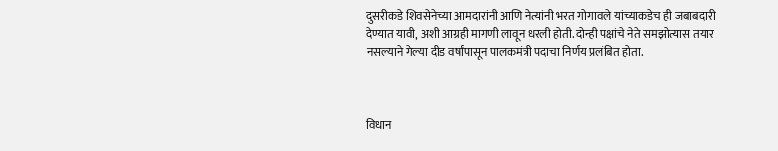दुसरीकडे शिवसेनेच्या आमदारांनी आणि नेत्यांनी भरत गोगावले यांच्याकडेच ही जबाबदारी देण्यात यावी, अशी आग्रही मागणी लावून धरली होती. दोन्ही पक्षांचे नेते समझोत्यास तयार नसल्याने गेल्या दीड वर्षांपासून पालकमंत्री पदाचा निर्णय प्रलंबित होता.



विधान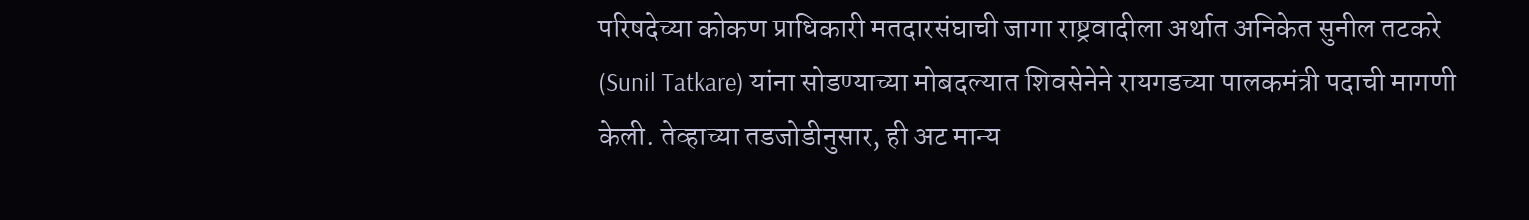परिषदेच्या कोकण प्राधिकारी मतदारसंघाची जागा राष्ट्रवादीला अर्थात अनिकेत सुनील तटकरे (Sunil Tatkare) यांना सोडण्याच्या मोबदल्यात शिवसेनेने रायगडच्या पालकमंत्री पदाची मागणी केली. तेव्हाच्या तडजोडीनुसार, ही अट मान्य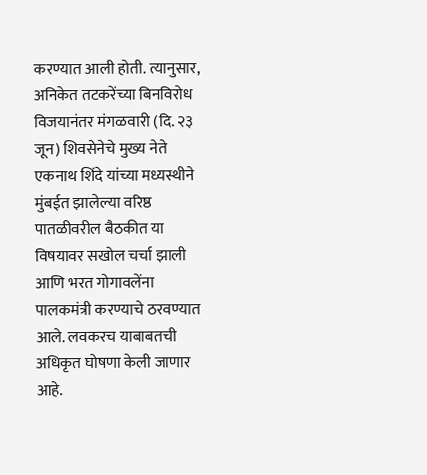करण्यात आली होती. त्यानुसार, अनिकेत तटकरेंच्या बिनविरोध विजयानंतर मंगळवारी (दि. २३ जून) शिवसेनेचे मुख्य नेते एकनाथ शिंदे यांच्या मध्यस्थीने मुंबईत झालेल्या वरिष्ठ पातळीवरील बैठकीत या विषयावर सखोल चर्चा झाली आणि भरत गोगावलेंना पालकमंत्री करण्याचे ठरवण्यात आले. लवकरच याबाबतची अधिकृत घोषणा केली जाणार आहे.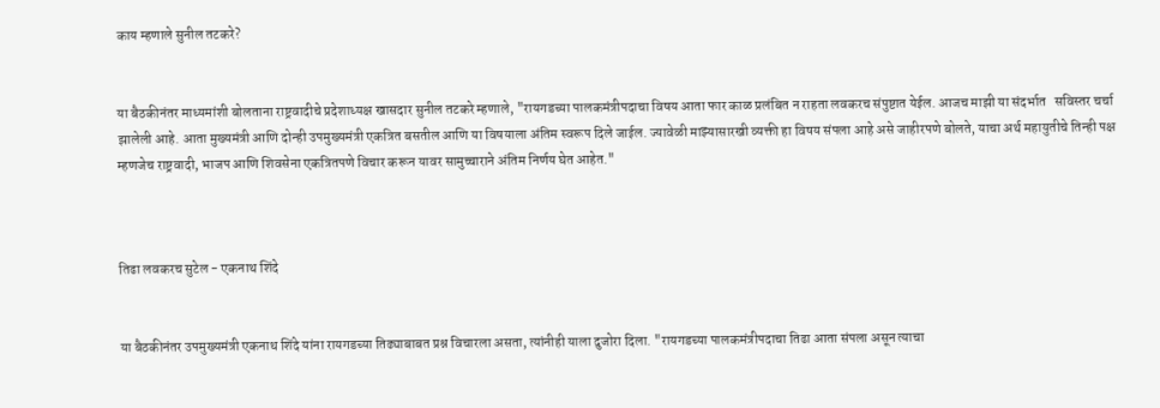काय म्हणाले सुनील तटकरे?


या बैठकीनंतर माध्यमांशी बोलताना राष्ट्रवादीचे प्रदेशाध्यक्ष खासदार सुनील तटकरे म्हणाले, "रायगडच्या पालकमंत्रीपदाचा विषय आता फार काळ प्रलंबित न राहता लवकरच संपुष्टात येईल. आजच माझी या संदर्भात   सविस्तर चर्चा झालेली आहे. आता मुख्यमंत्री आणि दोन्ही उपमुख्यमंत्री एकत्रित बसतील आणि या विषयाला अंतिम स्वरूप दिले जाईल. ज्यावेळी माझ्यासारखी व्यक्ती हा विषय संपला आहे असे जाहीरपणे बोलते, याचा अर्थ महायुतीचे तिन्ही पक्ष म्हणजेच राष्ट्रवादी, भाजप आणि शिवसेना एकत्रितपणे विचार करून यावर सामुच्चाराने अंतिम निर्णय घेत आहेत."



तिढा लवकरच सुटेल - एकनाथ शिंदे


या बैठकीनंतर उपमुख्यमंत्री एकनाथ शिंदे यांना रायगडच्या तिढ्याबाबत प्रश्न विचारला असता, त्यांनीही याला दुजोरा दिला. "रायगडच्या पालकमंत्रीपदाचा तिढा आता संपला असून त्याचा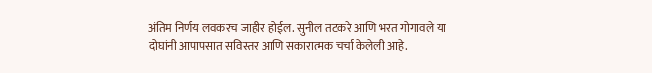अंतिम निर्णय लवकरच जाहीर होईल. सुनील तटकरे आणि भरत गोगावले या दोघांनी आपापसात सविस्तर आणि सकारात्मक चर्चा केलेली आहे.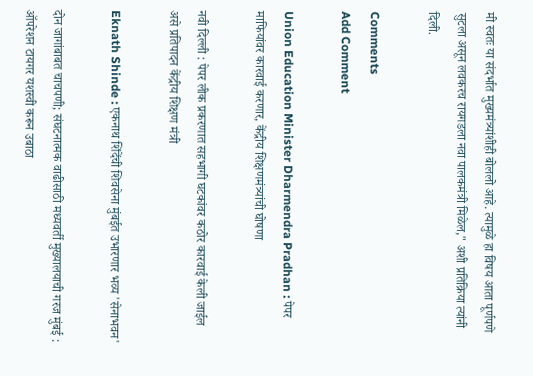मी स्वतः या संदर्भात मुख्यमंत्र्यांशीही बोललो आहे. त्यामुळे हा विषय आता पूर्णपणे सुटला असून लवकरच रायगडला नवा पालकमंत्री मिळेल," अशी प्रतिक्रिया त्यांनी दिली.

Comments
Add Comment

Union Education Minister Dharmendra Pradhan : पेपर माफियांवर कारवाई करणार, केंद्रीय शिक्षणमंत्र्यांची घोषणा

नवी दिल्ली : पेपर लीक प्रकरणात सहभागी घटकांवर कठोर कारवाई केली जाईल असे प्रतिपादन केंद्रीय शिक्षण मंत्री

Eknath Shinde : एकनाथ शिंदेंची शिवसेना मुंबईत उभारणार भव्य 'सेनाभवन'

दोन जागांबाबत चाचपणी; संघटनात्मक वाढीसाठी मध्यवर्ती मुख्यालयाची गरज मुंबई : ऑपरेशन टायगर यशस्वी करून उबाठा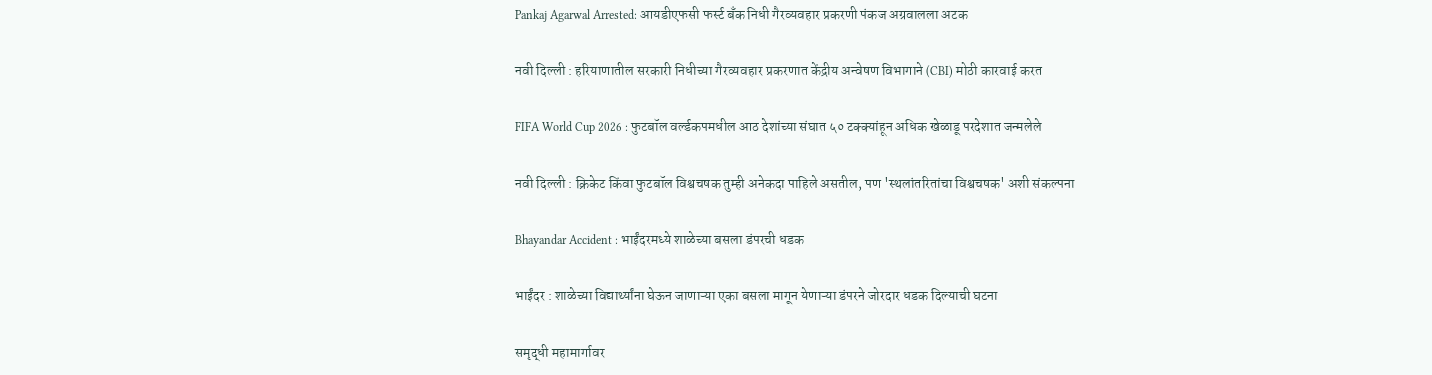Pankaj Agarwal Arrested: आयडीएफसी फर्स्ट बँक निधी गैरव्यवहार प्रकरणी पंकज अग्रवालला अटक

नवी दिल्ली : हरियाणातील सरकारी निधीच्या गैरव्यवहार प्रकरणात केंद्रीय अन्वेषण विभागाने (CBI) मोठी कारवाई करत

FIFA World Cup 2026 : फुटबॉल वर्ल्डकपमधील आठ देशांच्या संघात ५० टक्क्यांहून अधिक खेळाडू परदेशात जन्मलेले

नवी दिल्ली : क्रिकेट किंवा फुटबॉल विश्वचषक तुम्ही अनेकदा पाहिले असतील, पण 'स्थलांतरितांचा विश्वचषक' अशी संकल्पना

Bhayandar Accident : भाईंदरमध्ये शाळेच्या बसला डंपरची धडक

भाईंदर : शाळेच्या विद्यार्थ्यांना घेऊन जाणाऱ्या एका बसला मागून येणाऱ्या डंपरने जोरदार धडक दिल्याची घटना

समृद्धी महामार्गावर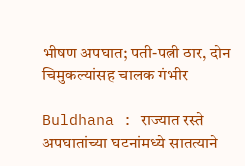भीषण अपघात; पती-पत्नी ठार, दोन चिमुकल्यांसह चालक गंभीर

Buldhana : राज्यात रस्ते अपघातांच्या घटनांमध्ये सातत्याने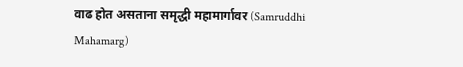वाढ होत असताना समृद्धी महामार्गावर (Samruddhi Mahamarg)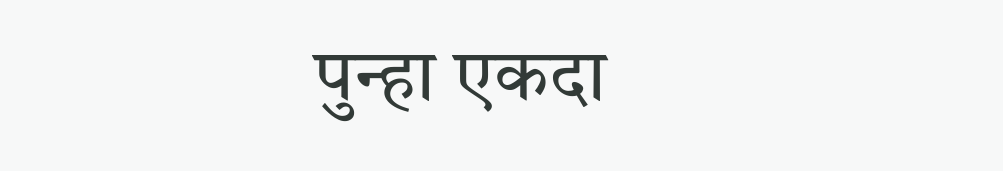पुन्हा एकदा